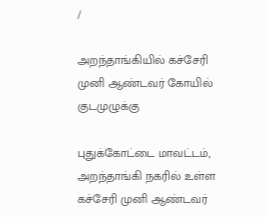/

அறந்தாங்கியில் கச்சேரி முனி ஆண்டவர் கோயில் குடமுழுக்கு

புதுக்கோட்டை மாவட்டம், அறந்தாங்கி நகரில் உள்ள கச்சேரி முனி ஆண்டவர்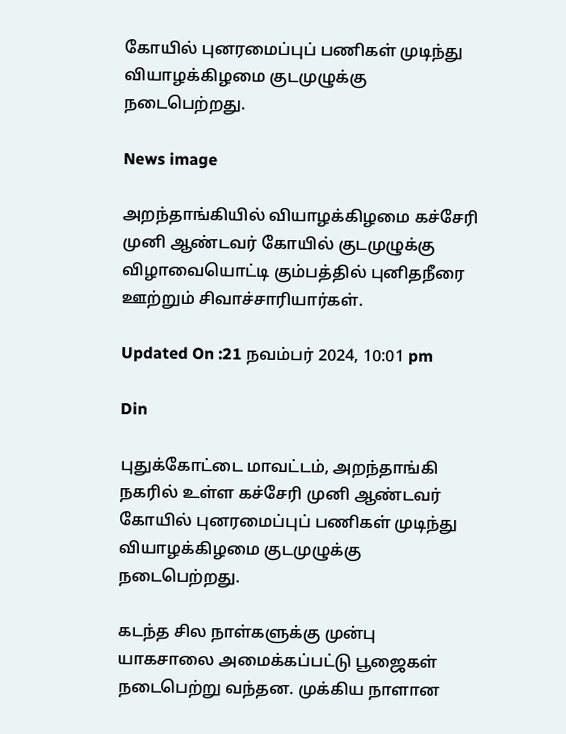கோயில் புனரமைப்புப் பணிகள் முடிந்து வியாழக்கிழமை குடமுழுக்கு நடைபெற்றது.

News image

அறந்தாங்கியில் வியாழக்கிழமை கச்சேரி முனி ஆண்டவர் கோயில் குடமுழுக்கு விழாவையொட்டி கும்பத்தில் புனிதநீரை ஊற்றும் சிவாச்சாரியார்கள்.

Updated On :21 நவம்பர் 2024, 10:01 pm

Din

புதுக்கோட்டை மாவட்டம், அறந்தாங்கி நகரில் உள்ள கச்சேரி முனி ஆண்டவர் கோயில் புனரமைப்புப் பணிகள் முடிந்து வியாழக்கிழமை குடமுழுக்கு நடைபெற்றது.

கடந்த சில நாள்களுக்கு முன்பு யாகசாலை அமைக்கப்பட்டு பூஜைகள் நடைபெற்று வந்தன. முக்கிய நாளான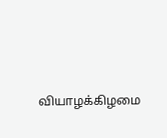வியாழக்கிழமை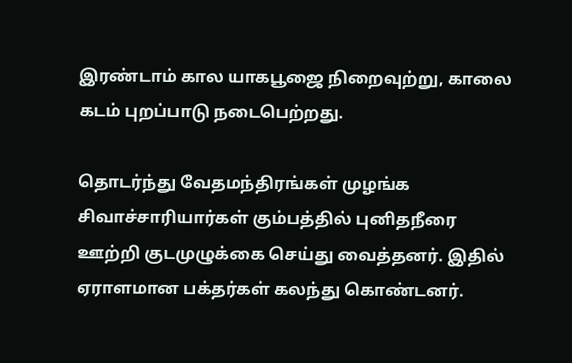இரண்டாம் கால யாகபூஜை நிறைவுற்று, காலை கடம் புறப்பாடு நடைபெற்றது.

தொடர்ந்து வேதமந்திரங்கள் முழங்க சிவாச்சாரியார்கள் கும்பத்தில் புனிதநீரை ஊற்றி குடமுழுக்கை செய்து வைத்தனர். இதில் ஏராளமான பக்தர்கள் கலந்து கொண்டனர்.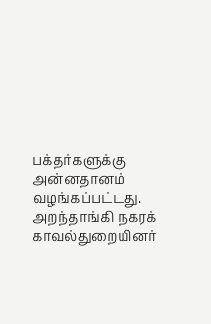பக்தர்களுக்கு அன்னதானம் வழங்கப்பட்டது. அறந்தாங்கி நகரக் காவல்துறையினர்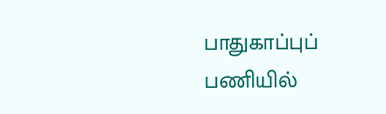பாதுகாப்புப் பணியில்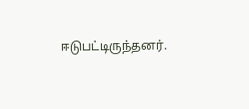ஈடுபட்டிருந்தனர்.